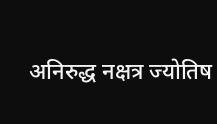अनिरुद्ध नक्षत्र ज्योतिष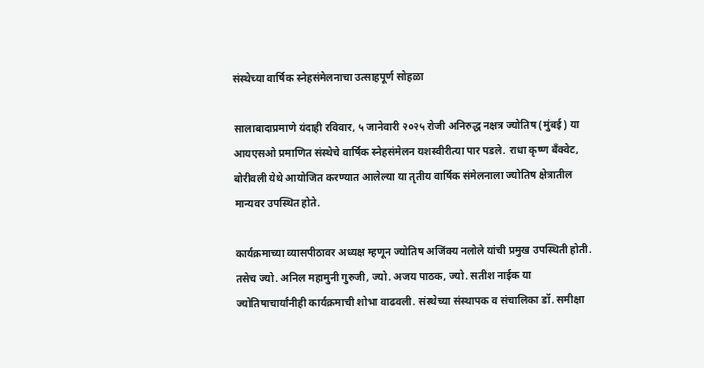संस्थेच्या वार्षिक स्नेहसंमेलनाचा उत्साहपूर्ण सोहळा

सालाबादाप्रमाणे यंदाही रविवार, ५ जानेवारी २०२५ रोजी अनिरुद्ध नक्षत्र ज्योतिष (मुंबई) या आयएसओ प्रमाणित संस्थेचे वार्षिक स्नेहसंमेलन यशस्वीरीत्या पार पडले. राधा कृष्ण बँक्वेट, बोरीवली येथे आयोजित करण्यात आलेल्या या तृतीय वार्षिक संमेलनाला ज्योतिष क्षेत्रातील मान्यवर उपस्थित होते.

कार्यक्रमाच्या व्यासपीठावर अध्यक्ष म्हणून ज्योतिष अजिंक्य नलोले यांची प्रमुख उपस्थिती होती. तसेच ज्यो. अनिल महामुनी गुरुजी, ज्यो. अजय पाठक, ज्यो. सतीश नाईक या ज्योतिषाचार्यांनीही कार्यक्रमाची शोभा वाढवली. संस्थेच्या संस्थापक व संचालिका डॉ. समीक्षा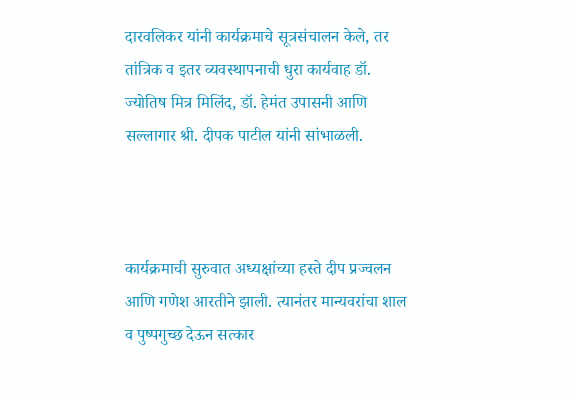दारवलिकर यांनी कार्यक्रमाचे सूत्रसंचालन केले, तर तांत्रिक व इतर व्यवस्थापनाची धुरा कार्यवाह डॉ. ज्योतिष मित्र मिलिंद, डॉ. हेमंत उपासनी आणि सल्लागार श्री. दीपक पाटील यांनी सांभाळली.



कार्यक्रमाची सुरुवात अध्यक्षांच्या हस्ते दीप प्रज्वलन आणि गणेश आरतीने झाली. त्यानंतर मान्यवरांचा शाल व पुष्पगुच्छ देऊन सत्कार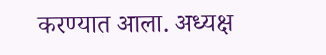करण्यात आला. अध्यक्ष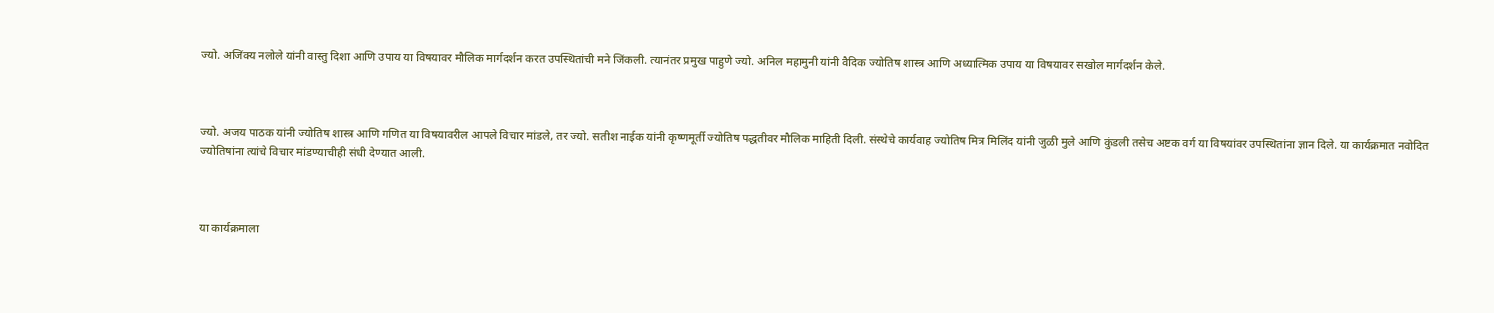ज्यो. अजिंक्य नलोले यांनी वास्तु दिशा आणि उपाय या विषयावर मौलिक मार्गदर्शन करत उपस्थितांची मने जिंकली. त्यानंतर प्रमुख पाहुणे ज्यो. अनिल महामुनी यांनी वैदिक ज्योतिष शास्त्र आणि अध्यात्मिक उपाय या विषयावर सखोल मार्गदर्शन केले.



ज्यो. अजय पाठक यांनी ज्योतिष शास्त्र आणि गणित या विषयावरील आपले विचार मांडले, तर ज्यो. सतीश नाईक यांनी कृष्णमूर्ती ज्योतिष पद्धतीवर मौलिक माहिती दिली. संस्थेचे कार्यवाह ज्योतिष मित्र मिलिंद यांनी जुळी मुले आणि कुंडली तसेच अष्टक वर्ग या विषयांवर उपस्थितांना ज्ञान दिले. या कार्यक्रमात नवोदित ज्योतिषांना त्यांचे विचार मांडण्याचीही संधी देण्यात आली.



या कार्यक्रमाला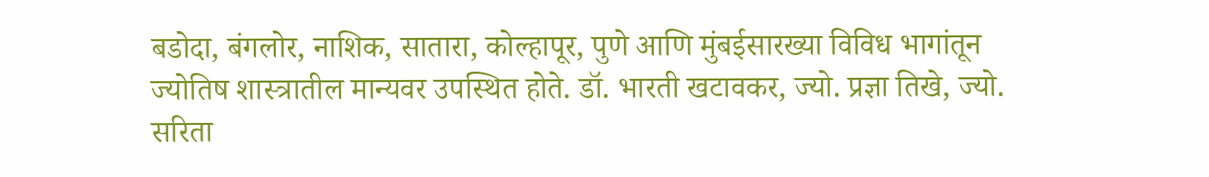बडोदा, बंगलोर, नाशिक, सातारा, कोल्हापूर, पुणे आणि मुंबईसारख्या विविध भागांतून ज्योतिष शास्त्रातील मान्यवर उपस्थित होते. डॉ. भारती खटावकर, ज्यो. प्रज्ञा तिखे, ज्यो. सरिता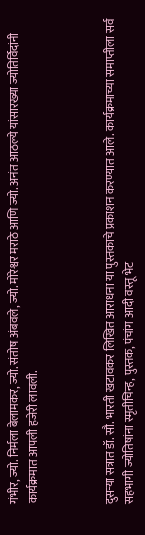गंभीर, ज्यो. निर्मला बेलामकर, ज्यो. संतोष अंबवले, ज्यो. मोरेश्वर मराठे आणि ज्यो. अनंत आठल्ये यांसारख्या ज्योतिर्विदांनी कार्यक्रमात आपली हजेरी लावली.



दुसऱ्या सत्रात डॉ. सौ. भारती खटावकर लिखित आराधना या पुस्तकाचे प्रकाशन करण्यात आले. कार्यक्रमाच्या समाप्तीला सर्व सहभागी ज्योतिषांना स्मृतीचिन्ह, पुस्तक, पंचांग आदी वस्तू भेट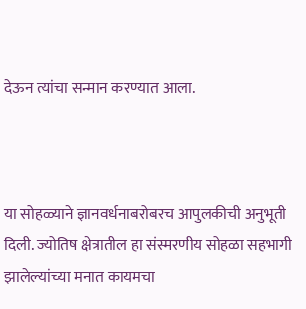देऊन त्यांचा सन्मान करण्यात आला.



या सोहळ्याने ज्ञानवर्धनाबरोबरच आपुलकीची अनुभूती दिली. ज्योतिष क्षेत्रातील हा संस्मरणीय सोहळा सहभागी झालेल्यांच्या मनात कायमचा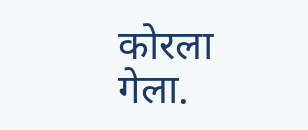कोरला गेला.